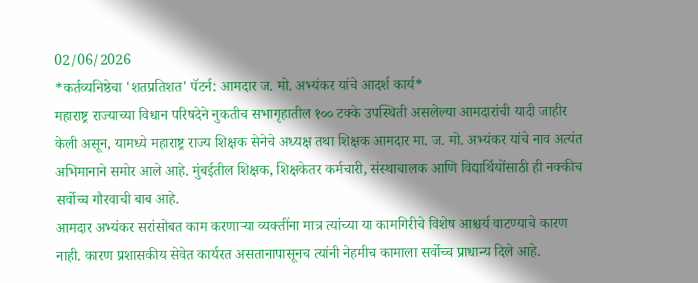02/06/2026
*कर्तव्यनिष्ठेचा 'शतप्रतिशत' पॅटर्न: आमदार ज. मो. अभ्यंकर यांचे आदर्श कार्य*
महाराष्ट्र राज्याच्या विधान परिषदेने नुकतीच सभागृहातील १०० टक्के उपस्थिती असलेल्या आमदारांची यादी जाहीर केली असून, यामध्ये महाराष्ट्र राज्य शिक्षक सेनेचे अध्यक्ष तथा शिक्षक आमदार मा. ज. मो. अभ्यंकर यांचे नाव अत्यंत अभिमानाने समोर आले आहे. मुंबईतील शिक्षक, शिक्षकेतर कर्मचारी, संस्थाचालक आणि विद्यार्थियोंसाठी ही नक्कीच सर्वोच्च गौरवाची बाब आहे.
आमदार अभ्यंकर सरांसोबत काम करणाऱ्या व्यक्तींना मात्र त्यांच्या या कामगिरीचे विशेष आश्चर्य वाटण्याचे कारण नाही. कारण प्रशासकीय सेवेत कार्यरत असतानापासूनच त्यांनी नेहमीच कामाला सर्वोच्च प्राधान्य दिले आहे.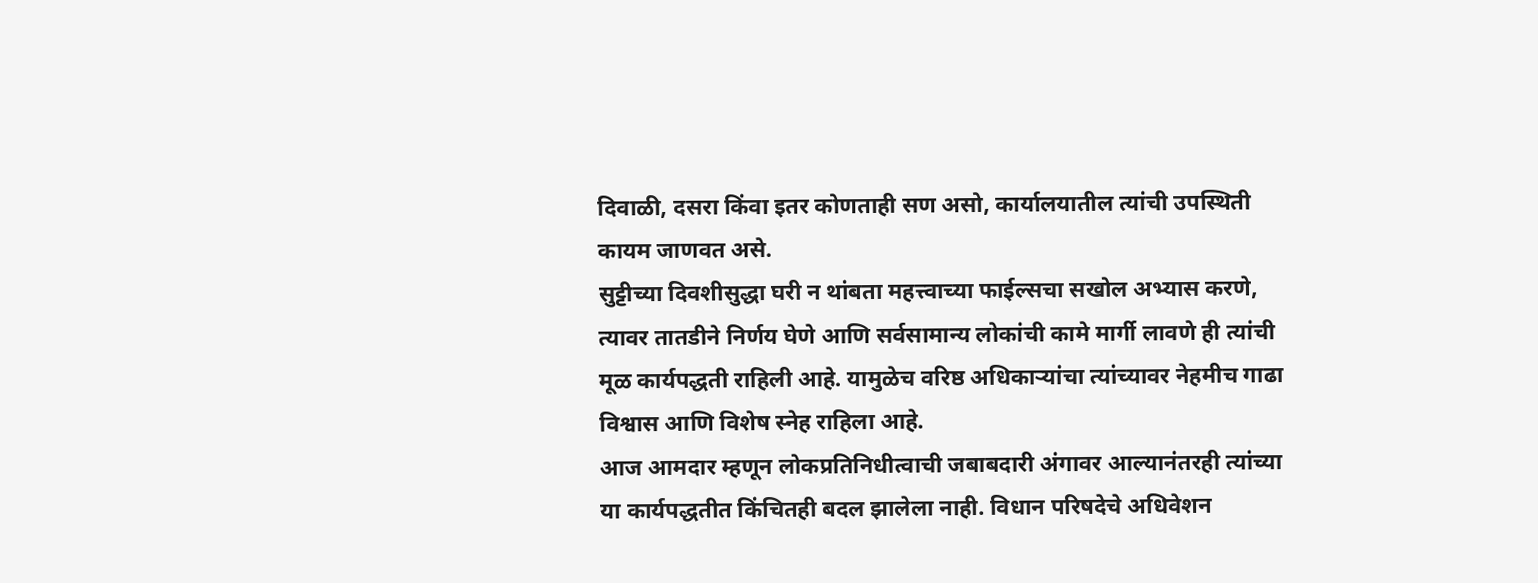दिवाळी, दसरा किंवा इतर कोणताही सण असो, कार्यालयातील त्यांची उपस्थिती कायम जाणवत असे.
सुट्टीच्या दिवशीसुद्धा घरी न थांबता महत्त्वाच्या फाईल्सचा सखोल अभ्यास करणे, त्यावर तातडीने निर्णय घेणे आणि सर्वसामान्य लोकांची कामे मार्गी लावणे ही त्यांची मूळ कार्यपद्धती राहिली आहे. यामुळेच वरिष्ठ अधिकाऱ्यांचा त्यांच्यावर नेहमीच गाढा विश्वास आणि विशेष स्नेह राहिला आहे.
आज आमदार म्हणून लोकप्रतिनिधीत्वाची जबाबदारी अंगावर आल्यानंतरही त्यांच्या या कार्यपद्धतीत किंचितही बदल झालेला नाही. विधान परिषदेचे अधिवेशन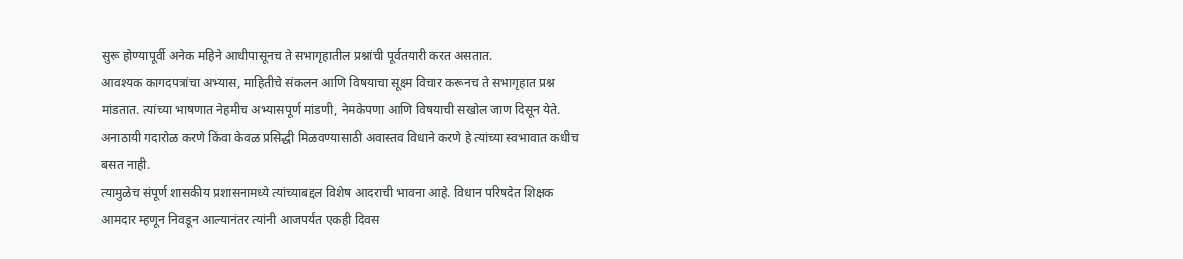सुरू होण्यापूर्वी अनेक महिने आधीपासूनच ते सभागृहातील प्रश्नांची पूर्वतयारी करत असतात.
आवश्यक कागदपत्रांचा अभ्यास, माहितीचे संकलन आणि विषयाचा सूक्ष्म विचार करूनच ते सभागृहात प्रश्न मांडतात. त्यांच्या भाषणात नेहमीच अभ्यासपूर्ण मांडणी, नेमकेपणा आणि विषयाची सखोल जाण दिसून येते. अनाठायी गदारोळ करणे किंवा केवळ प्रसिद्धी मिळवण्यासाठी अवास्तव विधाने करणे हे त्यांच्या स्वभावात कधीच बसत नाही.
त्यामुळेच संपूर्ण शासकीय प्रशासनामध्ये त्यांच्याबद्दल विशेष आदराची भावना आहे. विधान परिषदेत शिक्षक आमदार म्हणून निवडून आल्यानंतर त्यांनी आजपर्यंत एकही दिवस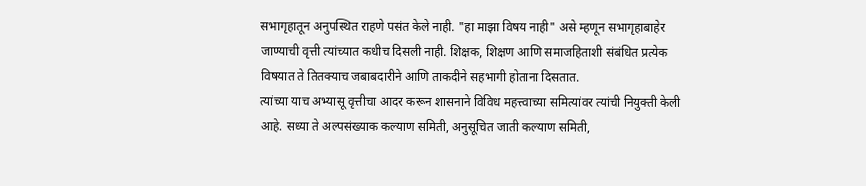सभागृहातून अनुपस्थित राहणे पसंत केले नाही. "हा माझा विषय नाही" असे म्हणून सभागृहाबाहेर जाण्याची वृत्ती त्यांच्यात कधीच दिसली नाही. शिक्षक, शिक्षण आणि समाजहिताशी संबंधित प्रत्येक विषयात ते तितक्याच जबाबदारीने आणि ताकदीने सहभागी होताना दिसतात.
त्यांच्या याच अभ्यासू वृत्तीचा आदर करून शासनाने विविध महत्त्वाच्या समित्यांवर त्यांची नियुक्ती केली आहे. सध्या ते अल्पसंख्याक कल्याण समिती, अनुसूचित जाती कल्याण समिती,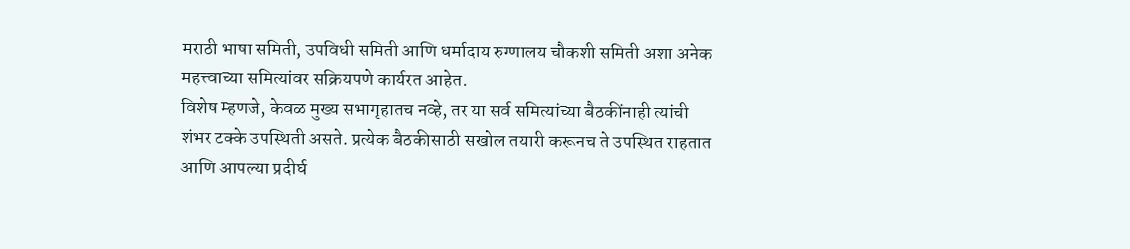मराठी भाषा समिती, उपविधी समिती आणि धर्मादाय रुग्णालय चौकशी समिती अशा अनेक महत्त्वाच्या समित्यांवर सक्रियपणे कार्यरत आहेत.
विशेष म्हणजे, केवळ मुख्य सभागृहातच नव्हे, तर या सर्व समित्यांच्या बैठकींनाही त्यांची शंभर टक्के उपस्थिती असते. प्रत्येक बैठकीसाठी सखोल तयारी करूनच ते उपस्थित राहतात आणि आपल्या प्रदीर्घ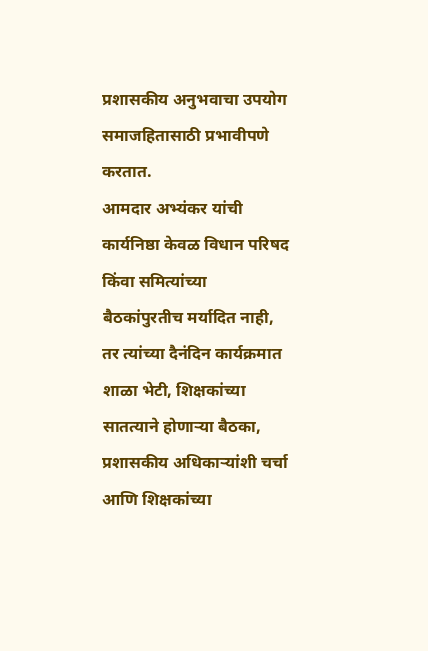प्रशासकीय अनुभवाचा उपयोग समाजहितासाठी प्रभावीपणे करतात.
आमदार अभ्यंकर यांची कार्यनिष्ठा केवळ विधान परिषद किंवा समित्यांच्या बैठकांपुरतीच मर्यादित नाही, तर त्यांच्या दैनंदिन कार्यक्रमात शाळा भेटी, शिक्षकांच्या सातत्याने होणाऱ्या बैठका, प्रशासकीय अधिकाऱ्यांशी चर्चा आणि शिक्षकांच्या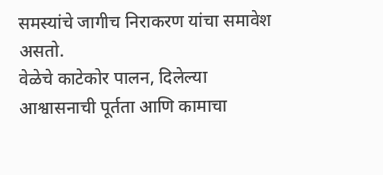समस्यांचे जागीच निराकरण यांचा समावेश असतो.
वेळेचे काटेकोर पालन, दिलेल्या आश्वासनाची पूर्तता आणि कामाचा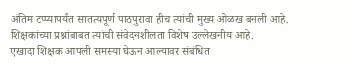अंतिम टप्प्यापर्यंत सातत्यपूर्ण पाठपुरावा हीच त्यांची मुख्य ओळख बनली आहे. शिक्षकांच्या प्रश्नांबाबत त्यांची संवेदनशीलता विशेष उल्लेखनीय आहे.
एखादा शिक्षक आपली समस्या घेऊन आल्यावर संबंधित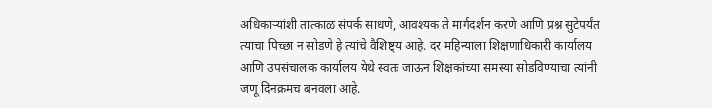अधिकाऱ्यांशी तात्काळ संपर्क साधणे, आवश्यक ते मार्गदर्शन करणे आणि प्रश्न सुटेपर्यंत त्याचा पिच्छा न सोडणे हे त्यांचे वैशिष्ट्य आहे. दर महिन्याला शिक्षणाधिकारी कार्यालय आणि उपसंचालक कार्यालय येथे स्वतः जाऊन शिक्षकांच्या समस्या सोडविण्याचा त्यांनी जणू दिनक्रमच बनवला आहे.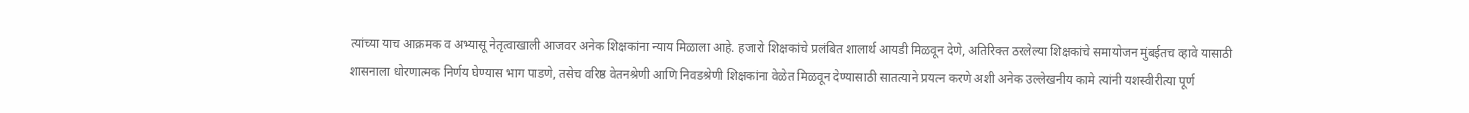त्यांच्या याच आक्रमक व अभ्यासू नेतृत्वाखाली आजवर अनेक शिक्षकांना न्याय मिळाला आहे. हजारो शिक्षकांचे प्रलंबित शालार्थ आयडी मिळवून देणे, अतिरिक्त ठरलेल्या शिक्षकांचे समायोजन मुंबईतच व्हावे यासाठी शासनाला धोरणात्मक निर्णय घेण्यास भाग पाडणे, तसेच वरिष्ठ वेतनश्रेणी आणि निवडश्रेणी शिक्षकांना वेळेत मिळवून देण्यासाठी सातत्याने प्रयत्न करणे अशी अनेक उल्लेखनीय कामे त्यांनी यशस्वीरीत्या पूर्ण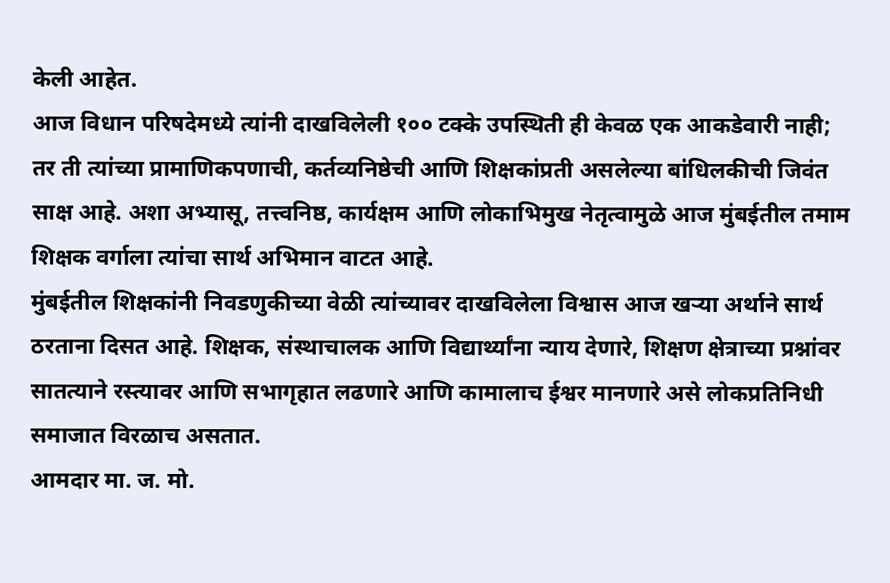केली आहेत.
आज विधान परिषदेमध्ये त्यांनी दाखविलेली १०० टक्के उपस्थिती ही केवळ एक आकडेवारी नाही; तर ती त्यांच्या प्रामाणिकपणाची, कर्तव्यनिष्ठेची आणि शिक्षकांप्रती असलेल्या बांधिलकीची जिवंत साक्ष आहे. अशा अभ्यासू, तत्त्वनिष्ठ, कार्यक्षम आणि लोकाभिमुख नेतृत्वामुळे आज मुंबईतील तमाम शिक्षक वर्गाला त्यांचा सार्थ अभिमान वाटत आहे.
मुंबईतील शिक्षकांनी निवडणुकीच्या वेळी त्यांच्यावर दाखविलेला विश्वास आज खऱ्या अर्थाने सार्थ ठरताना दिसत आहे. शिक्षक, संस्थाचालक आणि विद्यार्थ्यांना न्याय देणारे, शिक्षण क्षेत्राच्या प्रश्नांवर सातत्याने रस्त्यावर आणि सभागृहात लढणारे आणि कामालाच ईश्वर मानणारे असे लोकप्रतिनिधी समाजात विरळाच असतात.
आमदार मा. ज. मो.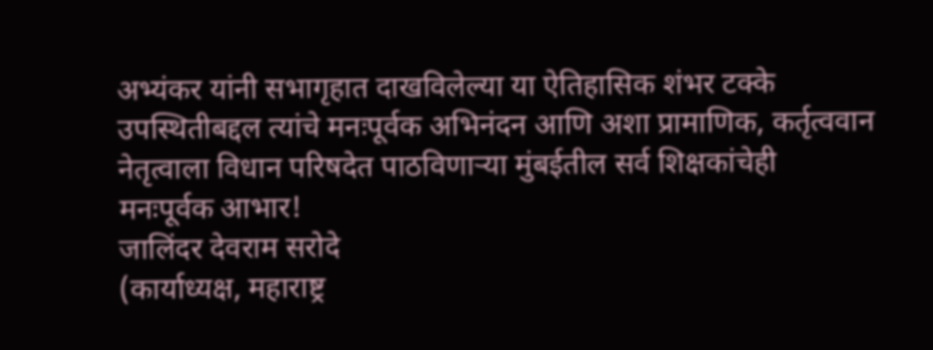अभ्यंकर यांनी सभागृहात दाखविलेल्या या ऐतिहासिक शंभर टक्के उपस्थितीबद्दल त्यांचे मनःपूर्वक अभिनंदन आणि अशा प्रामाणिक, कर्तृत्ववान नेतृत्वाला विधान परिषदेत पाठविणाऱ्या मुंबईतील सर्व शिक्षकांचेही मनःपूर्वक आभार!
जालिंदर देवराम सरोदे
(कार्याध्यक्ष, महाराष्ट्र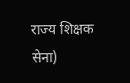राज्य शिक्षक सेना)